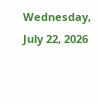Wednesday, July 22, 2026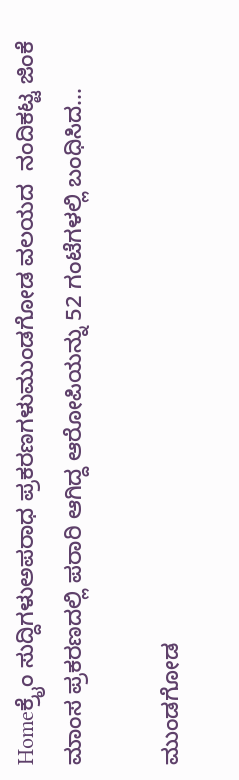Homeಕ್ರೈಂ ಸುದ್ದಿಗಳುಅಪರಾಧ ಪ್ರಕರಣಗಳುಮುಂಡಗೋಡ ವಲಯದ  ನಂದಿಕಟ್ಟ ಜಿಂಕೆ ಮಾಂಸ ಪ್ರಕರಣದಲ್ಲಿ ಪರಾರಿ ಆಗಿದ್ದ ಆರೋಪಿಯನ್ನು 52 ಗಂಟೆಗಳಲ್ಲಿ ಬಂಧಿಸಿದ...

ಮುಂಡಗೋಡ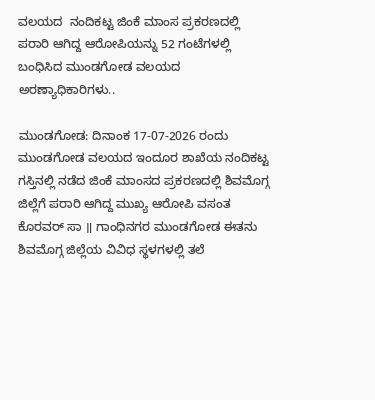ವಲಯದ  ನಂದಿಕಟ್ಟ ಜಿಂಕೆ ಮಾಂಸ ಪ್ರಕರಣದಲ್ಲಿ ಪರಾರಿ ಆಗಿದ್ದ ಆರೋಪಿಯನ್ನು 52 ಗಂಟೆಗಳಲ್ಲಿ ಬಂಧಿಸಿದ ಮುಂಡಗೋಡ ವಲಯದ ಅರಣ್ಯಾಧಿಕಾರಿಗಳು..

ಮುಂಡಗೋಡ: ದಿನಾಂಕ 17-07-2026 ರಂದು ಮುಂಡಗೋಡ ವಲಯದ ಇಂದೂರ ಶಾಖೆಯ ನಂದಿಕಟ್ಟ ಗಸ್ತಿನಲ್ಲಿ ನಡೆದ ಜಿಂಕೆ ಮಾಂಸದ ಪ್ರಕರಣದಲ್ಲಿ ಶಿವಮೊಗ್ಗ ಜಿಲ್ಲೆಗೆ ಪರಾರಿ ಆಗಿದ್ದ ಮುಖ್ಯ ಆರೋಪಿ ವಸಂತ ಕೊರವರ್ ಸಾ ॥ ಗಾಂಧಿನಗರ ಮುಂಡಗೋಡ ಈತನು ಶಿವಮೊಗ್ಗ ಜಿಲ್ಲೆಯ ವಿವಿಧ ಸ್ಥಳಗಳಲ್ಲಿ ತಲೆ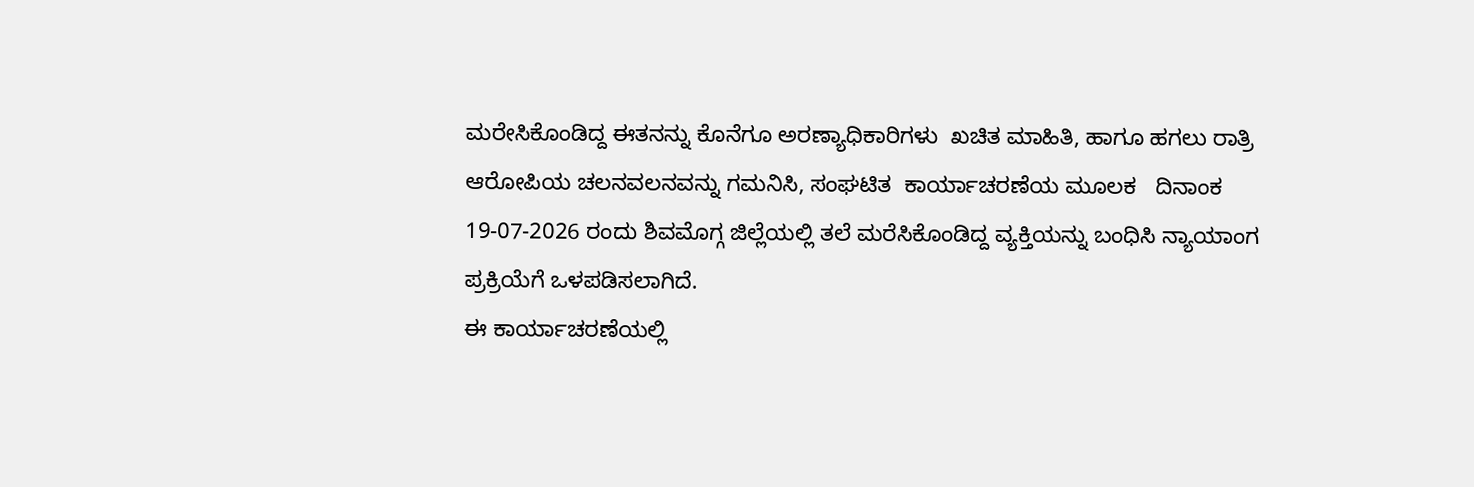ಮರೇಸಿಕೊಂಡಿದ್ದ ಈತನನ್ನು ಕೊನೆಗೂ ಅರಣ್ಯಾಧಿಕಾರಿಗಳು  ಖಚಿತ ಮಾಹಿತಿ, ಹಾಗೂ ಹಗಲು ರಾತ್ರಿ ಆರೋಪಿಯ ಚಲನವಲನವನ್ನು ಗಮನಿಸಿ, ಸಂಘಟಿತ  ಕಾರ್ಯಾಚರಣೆಯ ಮೂಲಕ   ದಿನಾಂಕ 19-07-2026 ರಂದು ಶಿವಮೊಗ್ಗ ಜಿಲ್ಲೆಯಲ್ಲಿ ತಲೆ ಮರೆಸಿಕೊಂಡಿದ್ದ ವ್ಯಕ್ತಿಯನ್ನು ಬಂಧಿಸಿ ನ್ಯಾಯಾಂಗ ಪ್ರಕ್ರಿಯೆಗೆ ಒಳಪಡಿಸಲಾಗಿದೆ.
ಈ ಕಾರ್ಯಾಚರಣೆಯಲ್ಲಿ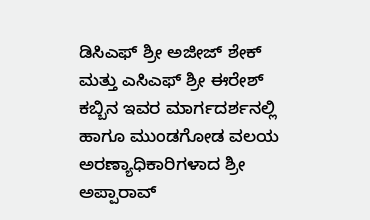ಡಿಸಿಎಫ್ ಶ್ರೀ ಅಜೀಜ್ ಶೇಕ್ ಮತ್ತು ಎಸಿಎಫ್ ಶ್ರೀ ಈರೇಶ್ ಕಬ್ಬಿನ ಇವರ ಮಾರ್ಗದರ್ಶನಲ್ಲಿ ಹಾಗೂ ಮುಂಡಗೋಡ ವಲಯ ಅರಣ್ಯಾಧಿಕಾರಿಗಳಾದ ಶ್ರೀ ಅಪ್ಪಾರಾವ್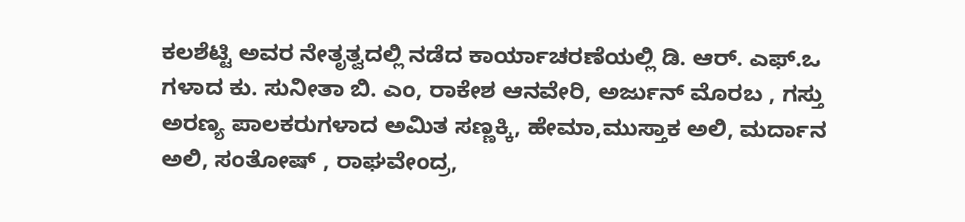ಕಲಶೆಟ್ಟಿ ಅವರ ನೇತೃತ್ವದಲ್ಲಿ ನಡೆದ ಕಾರ್ಯಾಚರಣೆಯಲ್ಲಿ ಡಿ. ಆರ್. ಎಫ್.ಒ ಗಳಾದ ಕು. ಸುನೀತಾ ಬಿ. ಎಂ, ರಾಕೇಶ ಆನವೇರಿ, ಅರ್ಜುನ್ ಮೊರಬ , ಗಸ್ತು ಅರಣ್ಯ ಪಾಲಕರುಗಳಾದ ಅಮಿತ ಸಣ್ಣಕ್ಕಿ, ಹೇಮಾ,ಮುಸ್ತಾಕ ಅಲಿ, ಮರ್ದಾನ ಅಲಿ, ಸಂತೋಷ್ , ರಾಘವೇಂದ್ರ,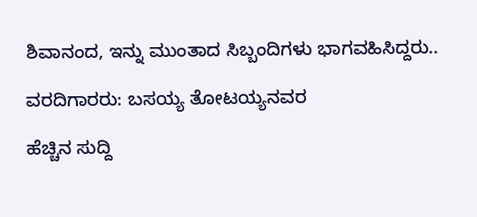ಶಿವಾನಂದ, ಇನ್ನು ಮುಂತಾದ ಸಿಬ್ಬಂದಿಗಳು ಭಾಗವಹಿಸಿದ್ದರು..

ವರದಿಗಾರರು: ಬಸಯ್ಯ ತೋಟಯ್ಯನವರ

ಹೆಚ್ಚಿನ ಸುದ್ದಿ